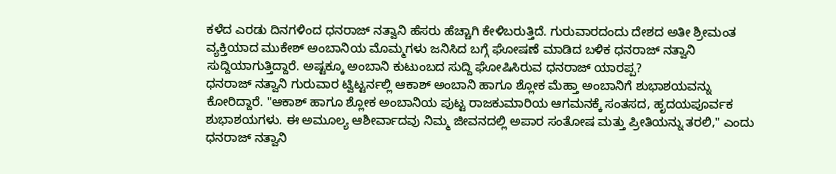ಕಳೆದ ಎರಡು ದಿನಗಳಿಂದ ಧನರಾಜ್ ನತ್ವಾನಿ ಹೆಸರು ಹೆಚ್ಚಾಗಿ ಕೇಳಿಬರುತ್ತಿದೆ. ಗುರುವಾರದಂದು ದೇಶದ ಅತೀ ಶ್ರೀಮಂತ ವ್ಯಕ್ತಿಯಾದ ಮುಕೇಶ್ ಅಂಬಾನಿಯ ಮೊಮ್ಮಗಳು ಜನಿಸಿದ ಬಗ್ಗೆ ಘೋಷಣೆ ಮಾಡಿದ ಬಳಿಕ ಧನರಾಜ್ ನತ್ವಾನಿ ಸುದ್ದಿಯಾಗುತ್ತಿದ್ದಾರೆ. ಅಷ್ಟಕ್ಕೂ ಅಂಬಾನಿ ಕುಟುಂಬದ ಸುದ್ದಿ ಘೋಷಿಸಿರುವ ಧನರಾಜ್ ಯಾರಪ್ಪ?
ಧನರಾಜ್ ನತ್ವಾನಿ ಗುರುವಾರ ಟ್ವಿಟ್ಟರ್ನಲ್ಲಿ ಆಕಾಶ್ ಅಂಬಾನಿ ಹಾಗೂ ಶ್ಲೋಕ ಮೆಹ್ತಾ ಅಂಬಾನಿಗೆ ಶುಭಾಶಯವನ್ನು ಕೋರಿದ್ದಾರೆ. "ಆಕಾಶ್ ಹಾಗೂ ಶ್ಲೋಕ ಅಂಬಾನಿಯ ಪುಟ್ಟ ರಾಜಕುಮಾರಿಯ ಆಗಮನಕ್ಕೆ ಸಂತಸದ, ಹೃದಯಪೂರ್ವಕ ಶುಭಾಶಯಗಳು. ಈ ಅಮೂಲ್ಯ ಆಶೀರ್ವಾದವು ನಿಮ್ಮ ಜೀವನದಲ್ಲಿ ಅಪಾರ ಸಂತೋಷ ಮತ್ತು ಪ್ರೀತಿಯನ್ನು ತರಲಿ," ಎಂದು ಧನರಾಜ್ ನತ್ವಾನಿ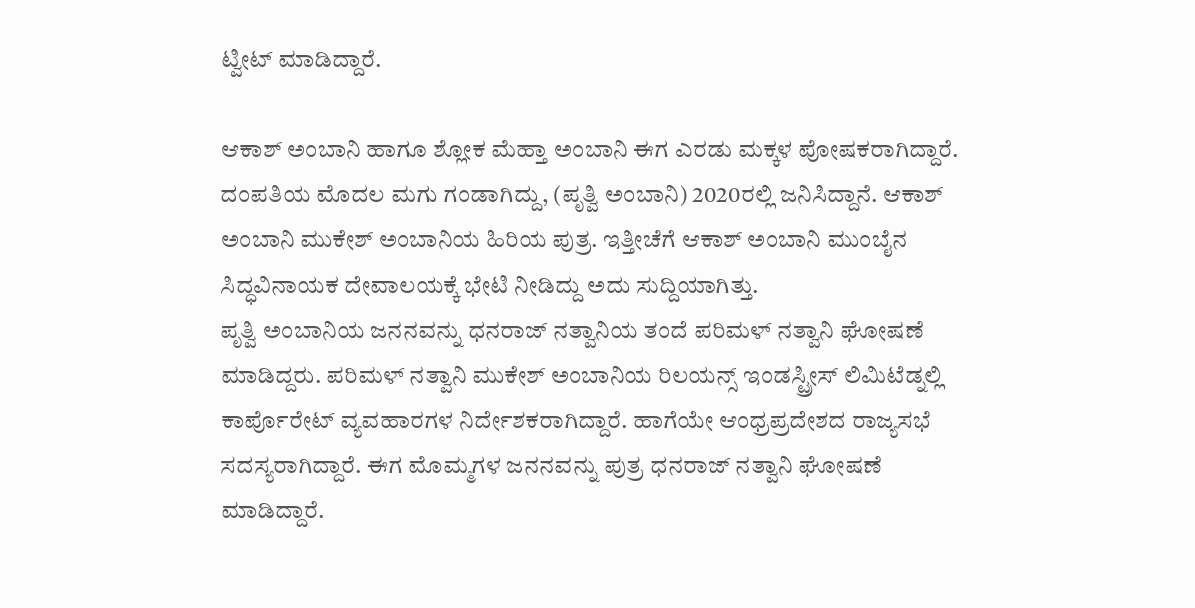ಟ್ವೀಟ್ ಮಾಡಿದ್ದಾರೆ.

ಆಕಾಶ್ ಅಂಬಾನಿ ಹಾಗೂ ಶ್ಲೋಕ ಮೆಹ್ತಾ ಅಂಬಾನಿ ಈಗ ಎರಡು ಮಕ್ಕಳ ಪೋಷಕರಾಗಿದ್ದಾರೆ. ದಂಪತಿಯ ಮೊದಲ ಮಗು ಗಂಡಾಗಿದ್ದು, (ಪೃತ್ವಿ ಅಂಬಾನಿ) 2020ರಲ್ಲಿ ಜನಿಸಿದ್ದಾನೆ. ಆಕಾಶ್ ಅಂಬಾನಿ ಮುಕೇಶ್ ಅಂಬಾನಿಯ ಹಿರಿಯ ಪುತ್ರ. ಇತ್ತೀಚೆಗೆ ಆಕಾಶ್ ಅಂಬಾನಿ ಮುಂಬೈನ ಸಿದ್ಧವಿನಾಯಕ ದೇವಾಲಯಕ್ಕೆ ಭೇಟಿ ನೀಡಿದ್ದು ಅದು ಸುದ್ದಿಯಾಗಿತ್ತು.
ಪೃತ್ವಿ ಅಂಬಾನಿಯ ಜನನವನ್ನು ಧನರಾಜ್ ನತ್ವಾನಿಯ ತಂದೆ ಪರಿಮಳ್ ನತ್ವಾನಿ ಘೋಷಣೆ ಮಾಡಿದ್ದರು. ಪರಿಮಳ್ ನತ್ವಾನಿ ಮುಕೇಶ್ ಅಂಬಾನಿಯ ರಿಲಯನ್ಸ್ ಇಂಡಸ್ಟ್ರೀಸ್ ಲಿಮಿಟೆಡ್ನಲ್ಲಿ ಕಾರ್ಪೊರೇಟ್ ವ್ಯವಹಾರಗಳ ನಿರ್ದೇಶಕರಾಗಿದ್ದಾರೆ. ಹಾಗೆಯೇ ಆಂಧ್ರಪ್ರದೇಶದ ರಾಜ್ಯಸಭೆ ಸದಸ್ಯರಾಗಿದ್ದಾರೆ. ಈಗ ಮೊಮ್ಮಗಳ ಜನನವನ್ನು ಪುತ್ರ ಧನರಾಜ್ ನತ್ವಾನಿ ಘೋಷಣೆ ಮಾಡಿದ್ದಾರೆ.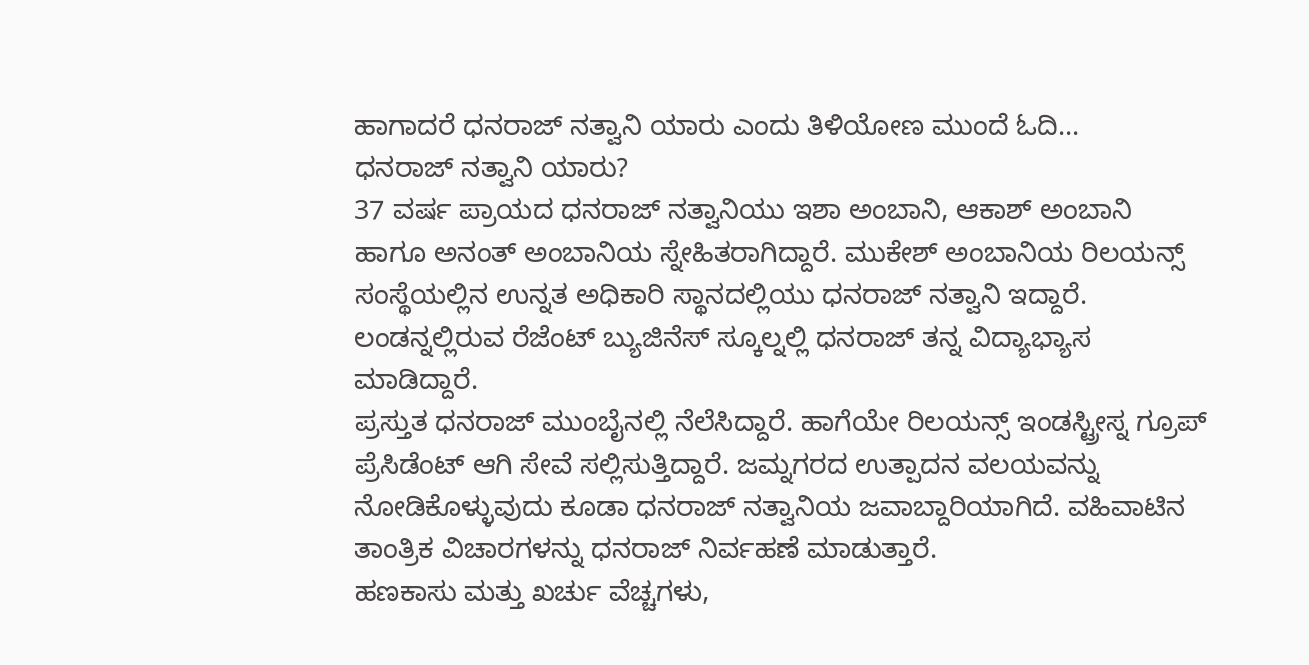ಹಾಗಾದರೆ ಧನರಾಜ್ ನತ್ವಾನಿ ಯಾರು ಎಂದು ತಿಳಿಯೋಣ ಮುಂದೆ ಓದಿ...
ಧನರಾಜ್ ನತ್ವಾನಿ ಯಾರು?
37 ವರ್ಷ ಪ್ರಾಯದ ಧನರಾಜ್ ನತ್ವಾನಿಯು ಇಶಾ ಅಂಬಾನಿ, ಆಕಾಶ್ ಅಂಬಾನಿ ಹಾಗೂ ಅನಂತ್ ಅಂಬಾನಿಯ ಸ್ನೇಹಿತರಾಗಿದ್ದಾರೆ. ಮುಕೇಶ್ ಅಂಬಾನಿಯ ರಿಲಯನ್ಸ್ ಸಂಸ್ಥೆಯಲ್ಲಿನ ಉನ್ನತ ಅಧಿಕಾರಿ ಸ್ಥಾನದಲ್ಲಿಯು ಧನರಾಜ್ ನತ್ವಾನಿ ಇದ್ದಾರೆ. ಲಂಡನ್ನಲ್ಲಿರುವ ರೆಜೆಂಟ್ ಬ್ಯುಜಿನೆಸ್ ಸ್ಕೂಲ್ನಲ್ಲಿ ಧನರಾಜ್ ತನ್ನ ವಿದ್ಯಾಭ್ಯಾಸ ಮಾಡಿದ್ದಾರೆ.
ಪ್ರಸ್ತುತ ಧನರಾಜ್ ಮುಂಬೈನಲ್ಲಿ ನೆಲೆಸಿದ್ದಾರೆ. ಹಾಗೆಯೇ ರಿಲಯನ್ಸ್ ಇಂಡಸ್ಟ್ರೀಸ್ನ ಗ್ರೂಪ್ ಪ್ರೆಸಿಡೆಂಟ್ ಆಗಿ ಸೇವೆ ಸಲ್ಲಿಸುತ್ತಿದ್ದಾರೆ. ಜಮ್ನಗರದ ಉತ್ಪಾದನ ವಲಯವನ್ನು ನೋಡಿಕೊಳ್ಳುವುದು ಕೂಡಾ ಧನರಾಜ್ ನತ್ವಾನಿಯ ಜವಾಬ್ದಾರಿಯಾಗಿದೆ. ವಹಿವಾಟಿನ ತಾಂತ್ರಿಕ ವಿಚಾರಗಳನ್ನು ಧನರಾಜ್ ನಿರ್ವಹಣೆ ಮಾಡುತ್ತಾರೆ.
ಹಣಕಾಸು ಮತ್ತು ಖರ್ಚು ವೆಚ್ಚಗಳು,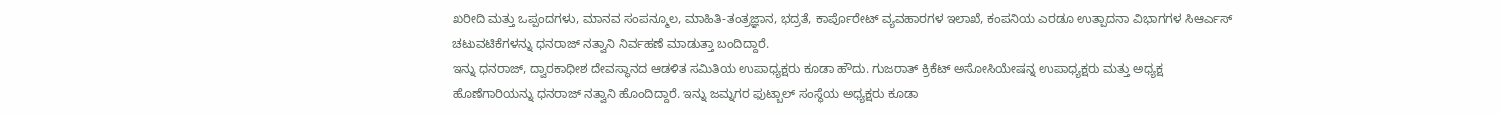ಖರೀದಿ ಮತ್ತು ಒಪ್ಪಂದಗಳು, ಮಾನವ ಸಂಪನ್ಮೂಲ, ಮಾಹಿತಿ-ತಂತ್ರಜ್ಞಾನ, ಭದ್ರತೆ, ಕಾರ್ಪೊರೇಟ್ ವ್ಯವಹಾರಗಳ ಇಲಾಖೆ, ಕಂಪನಿಯ ಎರಡೂ ಉತ್ಪಾದನಾ ವಿಭಾಗಗಳ ಸಿಆರ್ಎಸ್ ಚಟುವಟಿಕೆಗಳನ್ನು ಧನರಾಜ್ ನತ್ವಾನಿ ನಿರ್ವಹಣೆ ಮಾಡುತ್ತಾ ಬಂದಿದ್ದಾರೆ.
ಇನ್ನು ಧನರಾಜ್, ದ್ವಾರಕಾಧೀಶ ದೇವಸ್ಥಾನದ ಆಡಳಿತ ಸಮಿತಿಯ ಉಪಾಧ್ಯಕ್ಷರು ಕೂಡಾ ಹೌದು. ಗುಜರಾತ್ ಕ್ರಿಕೆಟ್ ಅಸೋಸಿಯೇಷನ್ನ ಉಪಾಧ್ಯಕ್ಷರು ಮತ್ತು ಅಧ್ಯಕ್ಷ ಹೊಣೆಗಾರಿಯನ್ನು ಧನರಾಜ್ ನತ್ವಾನಿ ಹೊಂದಿದ್ದಾರೆ. ಇನ್ನು ಜಮ್ನಗರ ಫುಟ್ಬಾಲ್ ಸಂಸ್ಥೆಯ ಅಧ್ಯಕ್ಷರು ಕೂಡಾ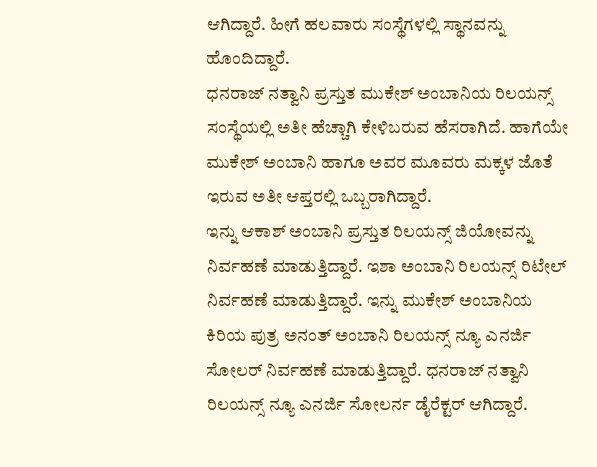ಆಗಿದ್ದಾರೆ. ಹೀಗೆ ಹಲವಾರು ಸಂಸ್ಥೆಗಳಲ್ಲಿ ಸ್ಥಾನವನ್ನು ಹೊಂದಿದ್ದಾರೆ.
ಧನರಾಜ್ ನತ್ವಾನಿ ಪ್ರಸ್ತುತ ಮುಕೇಶ್ ಅಂಬಾನಿಯ ರಿಲಯನ್ಸ್ ಸಂಸ್ಥೆಯಲ್ಲಿ ಅತೀ ಹೆಚ್ಚಾಗಿ ಕೇಳಿಬರುವ ಹೆಸರಾಗಿದೆ. ಹಾಗೆಯೇ ಮುಕೇಶ್ ಅಂಬಾನಿ ಹಾಗೂ ಅವರ ಮೂವರು ಮಕ್ಕಳ ಜೊತೆ ಇರುವ ಅತೀ ಆಪ್ತರಲ್ಲಿ ಒಬ್ಬರಾಗಿದ್ದಾರೆ.
ಇನ್ನು ಆಕಾಶ್ ಅಂಬಾನಿ ಪ್ರಸ್ತುತ ರಿಲಯನ್ಸ್ ಜಿಯೋವನ್ನು ನಿರ್ವಹಣೆ ಮಾಡುತ್ತಿದ್ದಾರೆ. ಇಶಾ ಅಂಬಾನಿ ರಿಲಯನ್ಸ್ ರಿಟೇಲ್ ನಿರ್ವಹಣೆ ಮಾಡುತ್ತಿದ್ದಾರೆ. ಇನ್ನು ಮುಕೇಶ್ ಅಂಬಾನಿಯ ಕಿರಿಯ ಪುತ್ರ ಅನಂತ್ ಅಂಬಾನಿ ರಿಲಯನ್ಸ್ ನ್ಯೂ ಎನರ್ಜಿ ಸೋಲರ್ ನಿರ್ವಹಣೆ ಮಾಡುತ್ತಿದ್ದಾರೆ. ಧನರಾಜ್ ನತ್ವಾನಿ ರಿಲಯನ್ಸ್ ನ್ಯೂ ಎನರ್ಜಿ ಸೋಲರ್ನ ಡೈರೆಕ್ಟರ್ ಆಗಿದ್ದಾರೆ.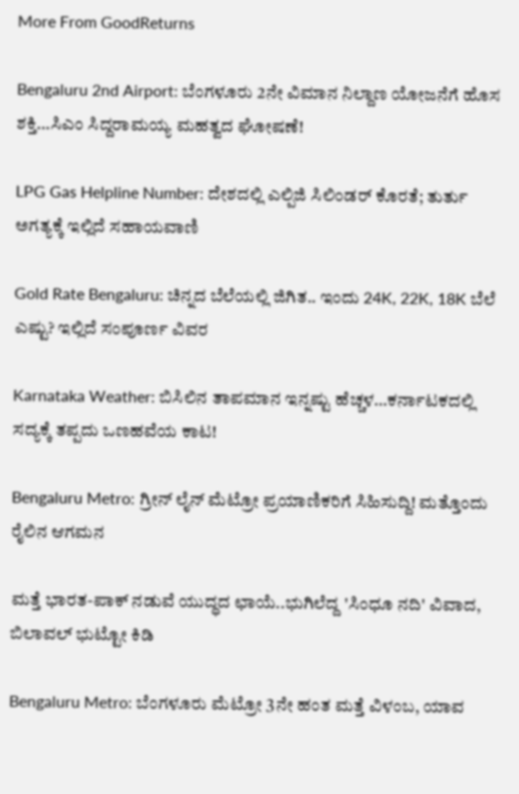More From GoodReturns

Bengaluru 2nd Airport: ಬೆಂಗಳೂರು 2ನೇ ವಿಮಾನ ನಿಲ್ದಾಣ ಯೋಜನೆಗೆ ಹೊಸ ಶಕ್ತಿ…ಸಿಎಂ ಸಿದ್ದರಾಮಯ್ಯ ಮಹತ್ವದ ಘೋಷಣೆ!

LPG Gas Helpline Number: ದೇಶದಲ್ಲಿ ಎಲ್ಪಿಜಿ ಸಿಲಿಂಡರ್ ಕೊರತೆ; ತುರ್ತು ಅಗತ್ಯಕ್ಕೆ ಇಲ್ಲಿದೆ ಸಹಾಯವಾಣಿ

Gold Rate Bengaluru: ಚಿನ್ನದ ಬೆಲೆಯಲ್ಲಿ ಜಿಗಿತ.. ಇಂದು 24K, 22K, 18K ಬೆಲೆ ಎಷ್ಟು? ಇಲ್ಲಿದೆ ಸಂಪೂರ್ಣ ವಿವರ

Karnataka Weather: ಬಿಸಿಲಿನ ತಾಪಮಾನ ಇನ್ನಷ್ಟು ಹೆಚ್ಚಳ…ಕರ್ನಾಟಕದಲ್ಲಿ ಸದ್ಯಕ್ಕೆ ತಪ್ಪದು ಒಣಹವೆಯ ಕಾಟ!

Bengaluru Metro: ಗ್ರೀನ್ ಲೈನ್ ಮೆಟ್ರೋ ಪ್ರಯಾಣಿಕರಿಗೆ ಸಿಹಿಸುದ್ದಿ! ಮತ್ತೊಂದು ರೈಲಿನ ಆಗಮನ

ಮತ್ತೆ ಭಾರತ-ಪಾಕ್ ನಡುವೆ ಯುದ್ಧದ ಛಾಯೆ..ಭುಗಿಲೆದ್ದ 'ಸಿಂಧೂ ನದಿ' ವಿವಾದ, ಬಿಲಾವಲ್ ಭುಟ್ಟೋ ಕಿಡಿ

Bengaluru Metro: ಬೆಂಗಳೂರು ಮೆಟ್ರೋ 3ನೇ ಹಂತ ಮತ್ತೆ ವಿಳಂಬ, ಯಾವ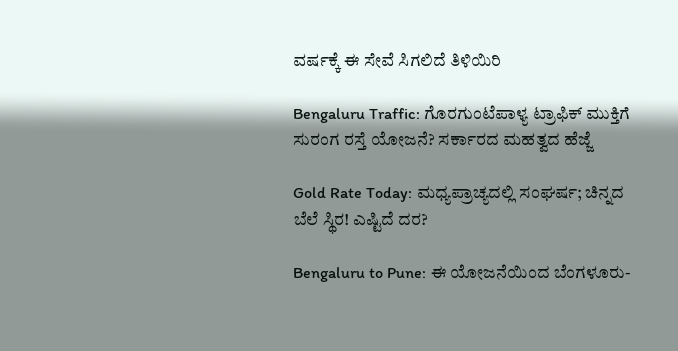ವರ್ಷಕ್ಕೆ ಈ ಸೇವೆ ಸಿಗಲಿದೆ ತಿಳಿಯಿರಿ

Bengaluru Traffic: ಗೊರಗುಂಟೆಪಾಳ್ಯ ಟ್ರಾಫಿಕ್ ಮುಕ್ತಿಗೆ ಸುರಂಗ ರಸ್ತೆ ಯೋಜನೆ? ಸರ್ಕಾರದ ಮಹತ್ವದ ಹೆಜ್ಜೆ

Gold Rate Today: ಮಧ್ಯಪ್ರಾಚ್ಯದಲ್ಲಿ ಸಂಘರ್ಷ; ಚಿನ್ನದ ಬೆಲೆ ಸ್ಥಿರ! ಎಷ್ಟಿದೆ ದರ?

Bengaluru to Pune: ಈ ಯೋಜನೆಯಿಂದ ಬೆಂಗಳೂರು-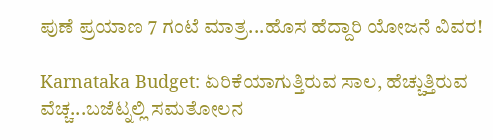ಪುಣೆ ಪ್ರಯಾಣ 7 ಗಂಟೆ ಮಾತ್ರ...ಹೊಸ ಹೆದ್ದಾರಿ ಯೋಜನೆ ವಿವರ!

Karnataka Budget: ಏರಿಕೆಯಾಗುತ್ತಿರುವ ಸಾಲ, ಹೆಚ್ಚುತ್ತಿರುವ ವೆಚ್ಚ...ಬಜೆಟ್ನಲ್ಲಿ ಸಮತೋಲನ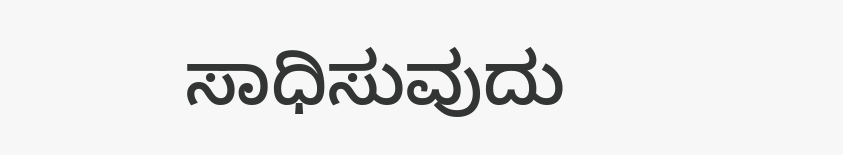ಸಾಧಿಸುವುದು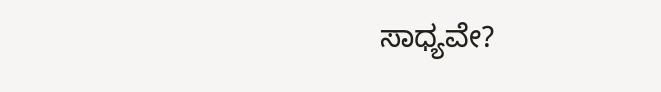ಸಾಧ್ಯವೇ?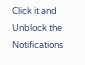Click it and Unblock the Notifications